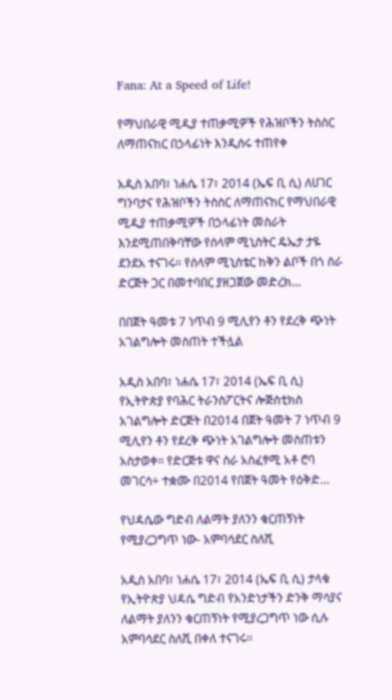Fana: At a Speed of Life!

የማህበራዊ ሚዲያ ተጠቃሚዎች የሕዝቦችን ትስስር ለማጠናከር በኃላፊነት እንዲሰሩ ተጠየቀ

አዲስ አበባ፣ ነሐሴ 17፣ 2014 (ኤፍ ቢ ሲ) ለሀገር ግንባታና የሕዝቦችን ትስስር ለማጠናከር የማህበራዊ ሚዲያ ተጠቃሚዎች በኃላፊነት መስራት እንደሚጠበቅባቸው የሰላም ሚኒስትር ዴኤታ ታዬ ደንደአ ተናገሩ። የሰላም ሚኒስቴር ከቅን ልቦች በጎ ስራ ድርጅት ጋር በመተባበር ያዘጋጀው መድረክ…

በበጀት ዓመቱ 7 ነጥብ 9 ሚሊየን ቶን የደረቅ ጭነት አገልግሎት መስጠት ተችሏል

አዲስ አበባ፣ ነሐሴ 17፣ 2014 (ኤፍ ቢ ሲ) የኢትዮጵያ የባሕር ትራንስፖርትና ሎጅስቲክስ አገልግሎት ድርጅት በ2014 በጀት ዓመት 7 ነጥብ 9 ሚሊየን ቶን የደረቅ ጭነት አገልግሎት መስጠቱን አስታወቀ። የድርጅቱ ዋና ስራ አስፈፃሚ አቶ ሮባ መገርሳ÷ ተቋሙ በ2014 የበጀት ዓመት የዕቅድ…

የህዳሴው ግድብ ለልማት ያለንን ቁርጠኝነት የሚያረጋግጥ ነው- አምባሳደር ስለሺ

አዲስ አበባ፣ ነሐሴ 17፣ 2014 (ኤፍ ቢ ሲ) ታላቁ የኢትዮጵያ ህዳሴ ግድብ የአንድነታችን ድንቅ ማሳያና ለልማት ያለንን ቁርጠኝነት የሚያረጋግጥ ነው ሲሉ አምባሳደር ስለሺ በቀለ ተናገሩ፡፡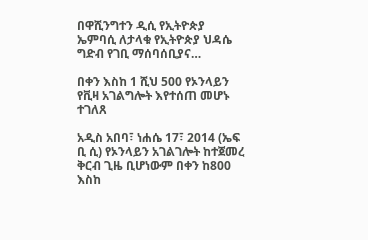በዋሺንግተን ዲሲ የኢትዮጵያ ኤምባሲ ለታላቁ የኢትዮጵያ ህዳሴ ግድብ የገቢ ማሰባሰቢያና…

በቀን እስከ 1 ሺህ 500 የኦንላይን የቪዛ አገልግሎት እየተሰጠ መሆኑ ተገለጸ

አዲስ አበባ፣ ነሐሴ 17፣ 2014 (ኤፍ ቢ ሲ) የኦንላይን አገልገሎት ከተጀመረ ቅርብ ጊዜ ቢሆነውም በቀን ከ800 እስከ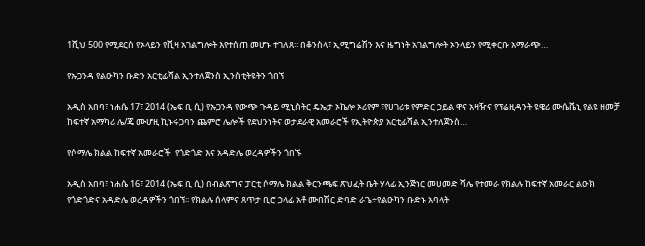1ሺህ 500 የሚደርስ የኦላይን የቪዛ አገልግሎት እየተሰጠ መሆኑ ተገለጸ፡፡ በቆንስላ፣ ኢሚግሬሽን እና ዜግነት አገልግሎት ኦንላይን የሚቀርቡ አማራጭ…

የኡጋንዳ የልዑካን ቡድን አርቲፊሻል ኢንተለጀንስ ኢንስቲትዩትን ጎበኘ

አዲስ አበባ፣ ነሐሴ 17፣ 2014 (ኤፍ ቢ ሲ) የኡጋንዳ የውጭ ጉዳይ ሚኒስትር ዴኤታ ኦኬሎ ኦሪየም ፣የሀገሪቱ የምድር ኃይል ዋና አዛዥና የፕሬዚዳንት ዩዌሪ ሙሴቬኒ የልዩ ዘመቻ ከፍተኛ አማካሪ ሌ/ጄ ሙሆዚ ኪኑሩጋባን ጨምሮ ሌሎች የደህንነትና ወታደራዊ አመራሮች የኢትዮጵያ አርቲፊሻል ኢንተለጀንስ…

የሶማሌ ክልል ከፍተኛ አመራሮች  የጎድጎድ እና አዳድሌ ወረዳዎችን ጎበኙ

አዲስ አበባ፣ ነሐሴ 16፣ 2014 (ኤፍ ቢ ሲ) በብልጽግና ፓርቲ ሶማሌ ክልል ቅርንጫፍ ጽህፈት ቤት ሃላፊ ኢንጅነር መሀመድ ሻሌ የተመራ የክልሉ ከፍተኛ አመራር ልዑክ የጎድጎድና አዳድሌ ወረዳዎችን ጎበኘ፡፡ የክልሉ ሰላምና ጸጥታ ቢሮ ኃላፊ አቶ ሙበሽር ድባድ ራጌ÷የልዑካን ቡድኑ አባላት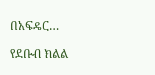በአፍዴር…

የደቡብ ክልል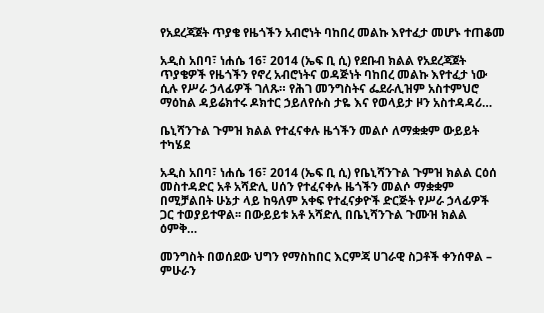የአደረጃጀት ጥያቄ የዜጎችን አብሮነት ባከበረ መልኩ እየተፈታ መሆኑ ተጠቆመ

አዲስ አበባ፣ ነሐሴ 16፣ 2014 (ኤፍ ቢ ሲ) የደቡብ ክልል የአደረጃጀት ጥያቄዎች የዜጎችን የኖረ አብሮነትና ወዳጅነት ባከበረ መልኩ እየተፈታ ነው ሲሉ የሥራ ኃላፊዎች ገለጹ። የሕገ መንግስትና ፌደራሊዝም አስተምህሮ ማዕከል ዳይሬክተሩ ዶክተር ኃይለየሱስ ታዬ እና የወላይታ ዞን አስተዳዳሪ…

ቤኒሻንጉል ጉምዝ ክልል የተፈናቀሉ ዜጎችን መልሶ ለማቋቋም ውይይት ተካሄደ

አዲስ አበባ፣ ነሐሴ 16፣ 2014 (ኤፍ ቢ ሲ) የቤኒሻንጉል ጉምዝ ክልል ርዕሰ መስተዳድር አቶ አሻድሊ ሀሰን የተፈናቀሉ ዜጎችን መልሶ ማቋቋም በሚቻልበት ሁኔታ ላይ ከዓለም አቀፍ የተፈናቃዮች ድርጅት የሥራ ኃላፊዎች ጋር ተወያይተዋል፡፡ በውይይቱ አቶ አሻድሊ በቤኒሻንጉል ጉሙዝ ክልል ዕምቅ…

መንግስት በወሰደው ህግን የማስከበር እርምጃ ሀገራዊ ስጋቶች ቀንሰዋል – ምሁራን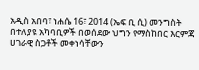አዲስ አበባ፣ ነሐሴ 16፣ 2014 (ኤፍ ቢ ሲ) መንግስት በተለያዩ አካባቢዎች በወሰደው ህግን የማስከበር እርምጃ ሀገራዊ ስጋቶች መቀነሳቸውን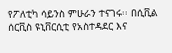የፖለቲካ ሳይንስ ምሁራን ተናገሩ፡፡ በሲቪል ሰርቪስ ዩኒቨርሲቲ የአስተዳደር እና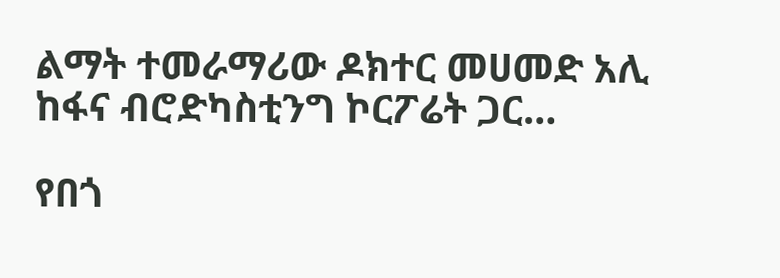ልማት ተመራማሪው ዶክተር መሀመድ አሊ ከፋና ብሮድካስቲንግ ኮርፖሬት ጋር…

የበጎ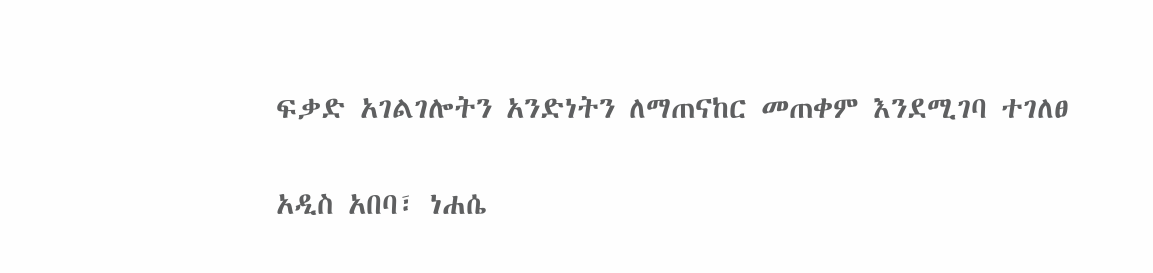ፍቃድ አገልገሎትን አንድነትን ለማጠናከር መጠቀም እንደሚገባ ተገለፀ

አዲስ አበባ፣ ነሐሴ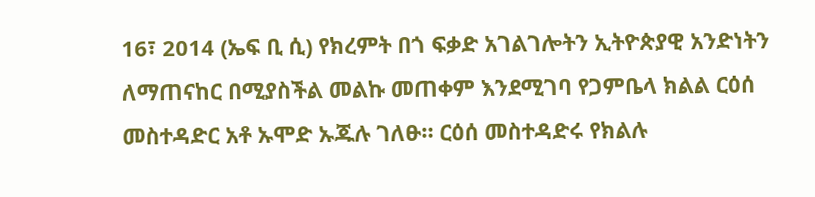16፣ 2014 (ኤፍ ቢ ሲ) የክረምት በጎ ፍቃድ አገልገሎትን ኢትዮጵያዊ አንድነትን ለማጠናከር በሚያስችል መልኩ መጠቀም እንደሚገባ የጋምቤላ ክልል ርዕሰ መስተዳድር አቶ ኡሞድ ኡጁሉ ገለፁ። ርዕሰ መስተዳድሩ የክልሉ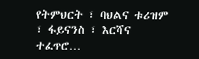የትምህርት ፣ ባህልና ቱሪዝም ፣ ፋይናንስ ፣ እርሻና ተፈጥሮ…